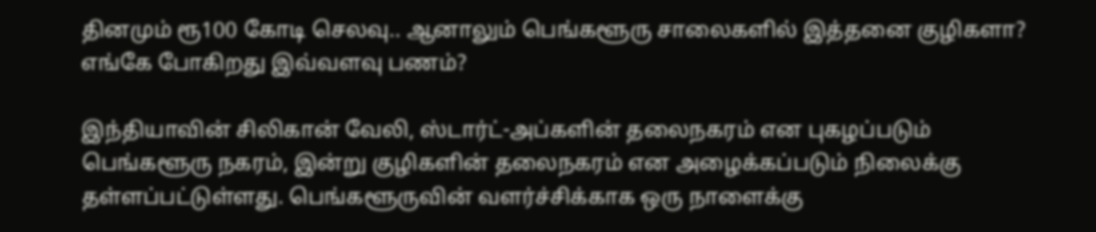தினமும் ரூ100 கோடி செலவு.. ஆனாலும் பெங்களூரு சாலைகளில் இத்தனை குழிகளா? எங்கே போகிறது இவ்வளவு பணம்?

இந்தியாவின் சிலிகான் வேலி, ஸ்டார்ட்-அப்களின் தலைநகரம் என புகழப்படும் பெங்களூரு நகரம், இன்று குழிகளின் தலைநகரம் என அழைக்கப்படும் நிலைக்கு தள்ளப்பட்டுள்ளது. பெங்களூருவின் வளர்ச்சிக்காக ஒரு நாளைக்கு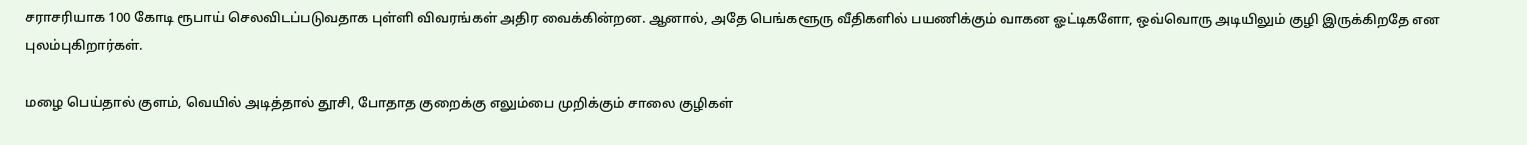சராசரியாக 100 கோடி ரூபாய் செலவிடப்படுவதாக புள்ளி விவரங்கள் அதிர வைக்கின்றன. ஆனால், அதே பெங்களூரு வீதிகளில் பயணிக்கும் வாகன ஓட்டிகளோ, ஒவ்வொரு அடியிலும் குழி இருக்கிறதே என புலம்புகிறார்கள்.

மழை பெய்தால் குளம், வெயில் அடித்தால் தூசி, போதாத குறைக்கு எலும்பை முறிக்கும் சாலை குழிகள்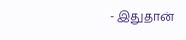- இதுதான்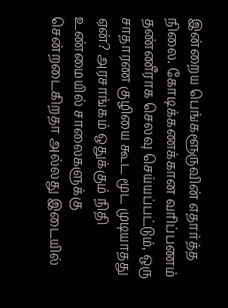இன்றைய பெங்களூருவின் எதார்த்த நிலை. கோடிக்கணக்கான வரிப்பணம் தண்ணீராக செலவு செய்யப்பட்டும், ஒரு சாதாரண குழியை கூட மூட முடியாதது ஏன்? அரசாங்கம் ஒதுக்கும் நிதி உண்மையில் சாலைகளுக்கு சென்றடைகிறதா அல்லது இடையில்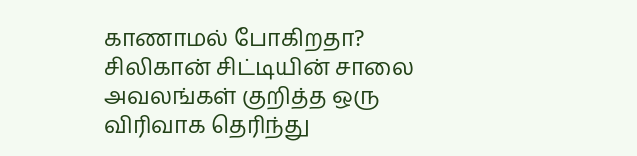காணாமல் போகிறதா? சிலிகான் சிட்டியின் சாலை அவலங்கள் குறித்த ஒரு விரிவாக தெரிந்து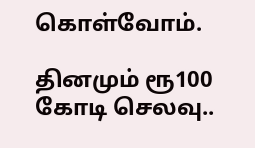கொள்வோம்.

தினமும் ரூ100 கோடி செலவு..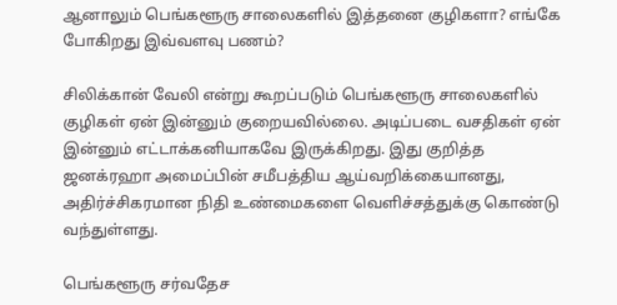ஆனாலும் பெங்களூரு சாலைகளில் இத்தனை குழிகளா? எங்கே போகிறது இவ்வளவு பணம்?

சிலிக்கான் வேலி என்று கூறப்படும் பெங்களூரு சாலைகளில் குழிகள் ஏன் இன்னும் குறையவில்லை. அடிப்படை வசதிகள் ஏன் இன்னும் எட்டாக்கனியாகவே இருக்கிறது. இது குறித்த ஜனக்ரஹா அமைப்பின் சமீபத்திய ஆய்வறிக்கையானது, அதிர்ச்சிகரமான நிதி உண்மைகளை வெளிச்சத்துக்கு கொண்டு வந்துள்ளது.

பெங்களூரு சர்வதேச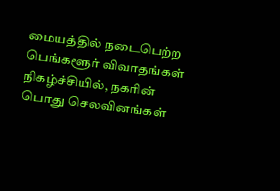மையத்தில் நடைபெற்ற பெங்களூர் விவாதங்கள் நிகழ்ச்சியில், நகரின் பொது செலவினங்கள்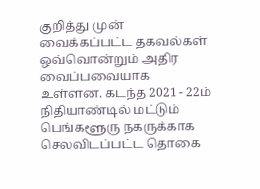குறித்து முன் வைக்கப்பட்ட தகவல்கள் ஒவ்வொன்றும் அதிர வைப்பவையாக உள்ளன. கடந்த 2021 - 22ம் நிதியாண்டில் மட்டும் பெங்களூரு நகருக்காக செலவிடப்பட்ட தொகை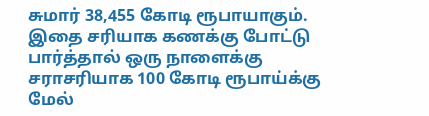சுமார் 38,455 கோடி ரூபாயாகும். இதை சரியாக கணக்கு போட்டு பார்த்தால் ஒரு நாளைக்கு சராசரியாக 100 கோடி ரூபாய்க்கு மேல்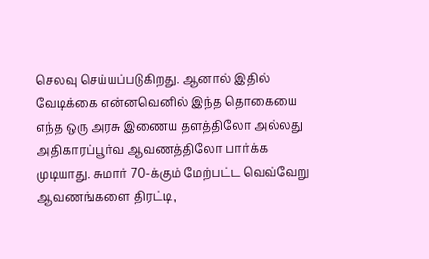செலவு செய்யப்படுகிறது. ஆனால் இதில் வேடிக்கை என்னவெனில் இந்த தொகையை எந்த ஒரு அரசு இணைய தளத்திலோ அல்லது அதிகாரப்பூர்வ ஆவணத்திலோ பார்க்க முடியாது. சுமார் 70-க்கும் மேற்பட்ட வெவ்வேறு ஆவணங்களை திரட்டி,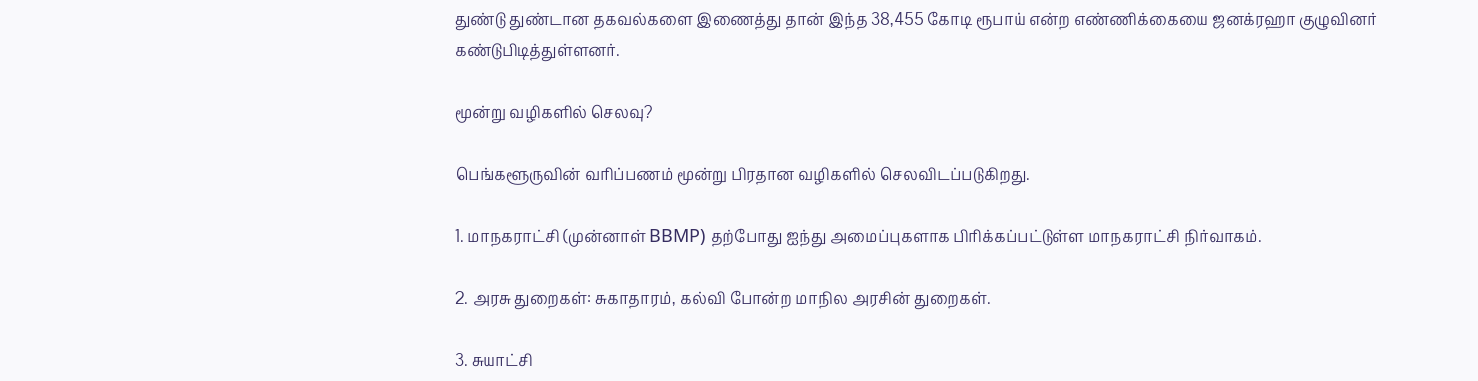துண்டு துண்டான தகவல்களை இணைத்து தான் இந்த 38,455 கோடி ரூபாய் என்ற எண்ணிக்கையை ஜனக்ரஹா குழுவினர் கண்டுபிடித்துள்ளனர்.

மூன்று வழிகளில் செலவு?

பெங்களூருவின் வரிப்பணம் மூன்று பிரதான வழிகளில் செலவிடப்படுகிறது.

1. மாநகராட்சி (முன்னாள் BBMP) தற்போது ஐந்து அமைப்புகளாக பிரிக்கப்பட்டுள்ள மாநகராட்சி நிர்வாகம்.

2. அரசு துறைகள்: சுகாதாரம், கல்வி போன்ற மாநில அரசின் துறைகள்.

3. சுயாட்சி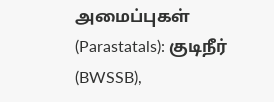அமைப்புகள் (Parastatals): குடிநீர் (BWSSB),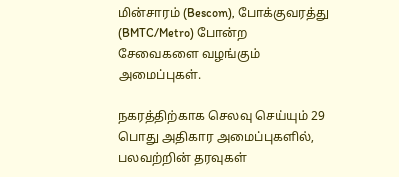மின்சாரம் (Bescom), போக்குவரத்து (BMTC/Metro) போன்ற சேவைகளை வழங்கும் அமைப்புகள்.

நகரத்திற்காக செலவு செய்யும் 29 பொது அதிகார அமைப்புகளில், பலவற்றின் தரவுகள்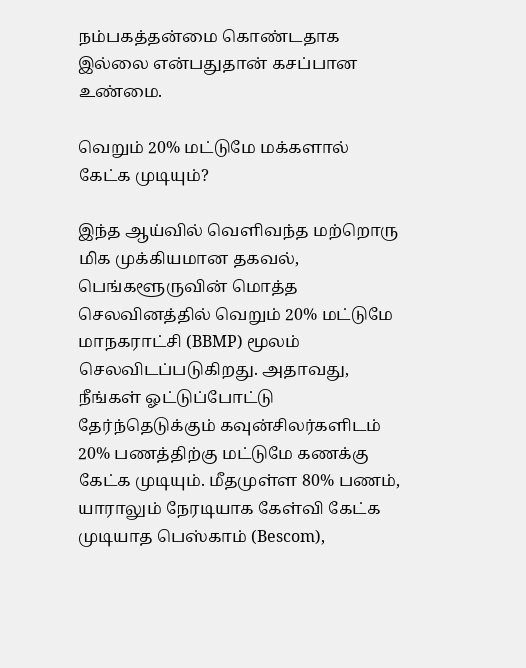நம்பகத்தன்மை கொண்டதாக இல்லை என்பதுதான் கசப்பான உண்மை.

வெறும் 20% மட்டுமே மக்களால் கேட்க முடியும்?

இந்த ஆய்வில் வெளிவந்த மற்றொரு மிக முக்கியமான தகவல், பெங்களூருவின் மொத்த செலவினத்தில் வெறும் 20% மட்டுமே மாநகராட்சி (BBMP) மூலம் செலவிடப்படுகிறது. அதாவது, நீங்கள் ஓட்டுப்போட்டு தேர்ந்தெடுக்கும் கவுன்சிலர்களிடம் 20% பணத்திற்கு மட்டுமே கணக்கு கேட்க முடியும். மீதமுள்ள 80% பணம், யாராலும் நேரடியாக கேள்வி கேட்க முடியாத பெஸ்காம் (Bescom),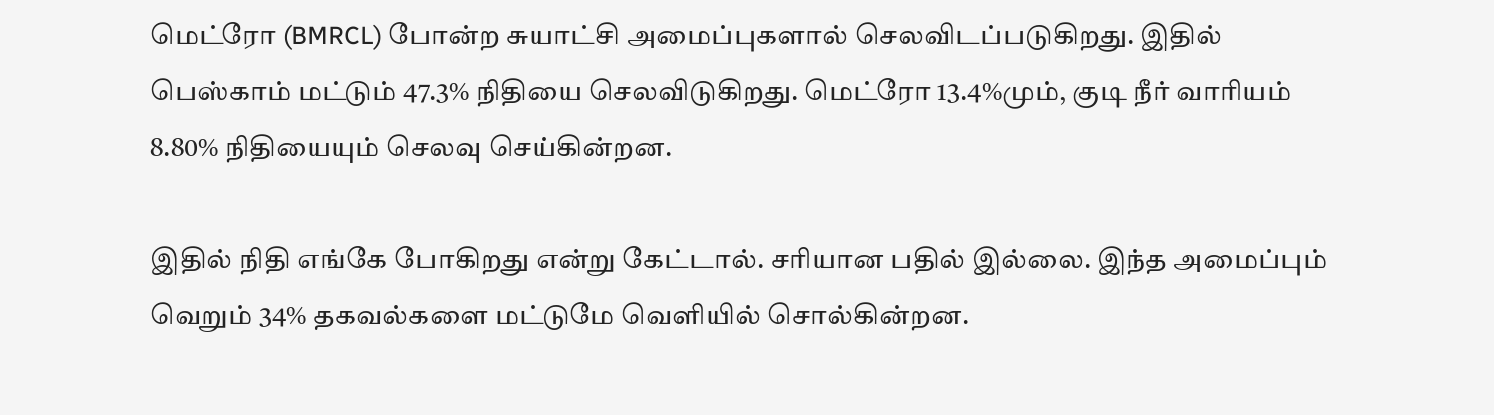மெட்ரோ (BMRCL) போன்ற சுயாட்சி அமைப்புகளால் செலவிடப்படுகிறது. இதில் பெஸ்காம் மட்டும் 47.3% நிதியை செலவிடுகிறது. மெட்ரோ 13.4%மும், குடி நீர் வாரியம் 8.80% நிதியையும் செலவு செய்கின்றன.

இதில் நிதி எங்கே போகிறது என்று கேட்டால். சரியான பதில் இல்லை. இந்த அமைப்பும் வெறும் 34% தகவல்களை மட்டுமே வெளியில் சொல்கின்றன.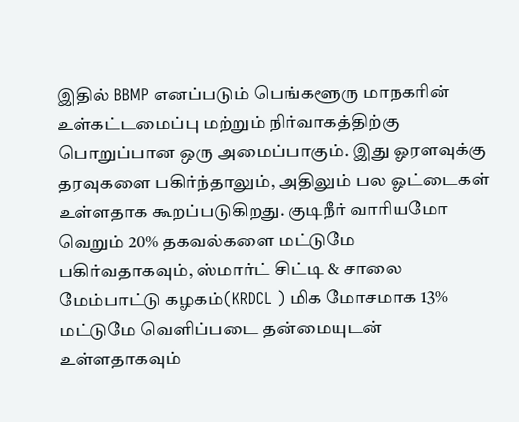இதில் BBMP எனப்படும் பெங்களூரு மாநகரின் உள்கட்டமைப்பு மற்றும் நிர்வாகத்திற்கு பொறுப்பான ஒரு அமைப்பாகும். இது ஓரளவுக்கு தரவுகளை பகிர்ந்தாலும், அதிலும் பல ஓட்டைகள் உள்ளதாக கூறப்படுகிறது. குடிநீர் வாரியமோ வெறும் 20% தகவல்களை மட்டுமே பகிர்வதாகவும், ஸ்மார்ட் சிட்டி & சாலை மேம்பாட்டு கழகம்(KRDCL ) மிக மோசமாக 13% மட்டுமே வெளிப்படை தன்மையுடன் உள்ளதாகவும்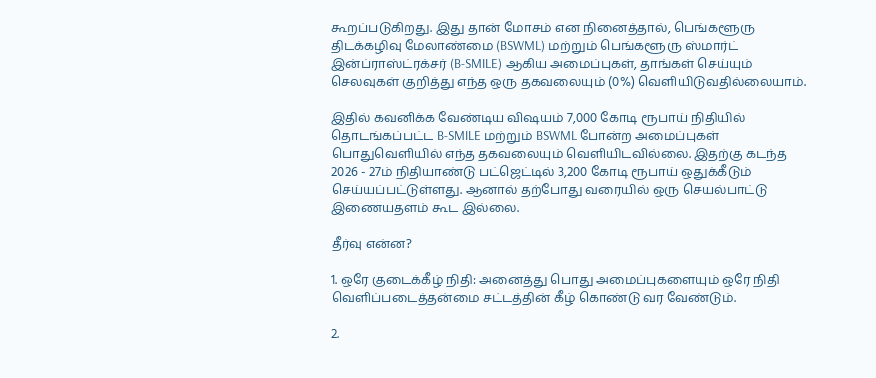கூறப்படுகிறது. இது தான் மோசம் என நினைத்தால், பெங்களூரு திடக்கழிவு மேலாண்மை (BSWML) மற்றும் பெங்களூரு ஸ்மார்ட் இன்ப்ராஸ்ட்ரக்சர் (B-SMILE) ஆகிய அமைப்புகள், தாங்கள் செய்யும் செலவுகள் குறித்து எந்த ஒரு தகவலையும் (0%) வெளியிடுவதில்லையாம்.

இதில் கவனிக்க வேண்டிய விஷயம் 7,000 கோடி ரூபாய் நிதியில் தொடங்கப்பட்ட B-SMILE மற்றும் BSWML போன்ற அமைப்புகள் பொதுவெளியில் எந்த தகவலையும் வெளியிடவில்லை. இதற்கு கடந்த 2026 - 27ம் நிதியாண்டு பட்ஜெட்டில் 3,200 கோடி ரூபாய் ஒதுக்கீடும் செய்யப்பட்டுள்ளது. ஆனால் தற்போது வரையில் ஒரு செயல்பாட்டு இணையதளம் கூட இல்லை.

தீர்வு என்ன?

1. ஒரே குடைக்கீழ் நிதி: அனைத்து பொது அமைப்புகளையும் ஒரே நிதி வெளிப்படைத்தன்மை சட்டத்தின் கீழ் கொண்டு வர வேண்டும்.

2.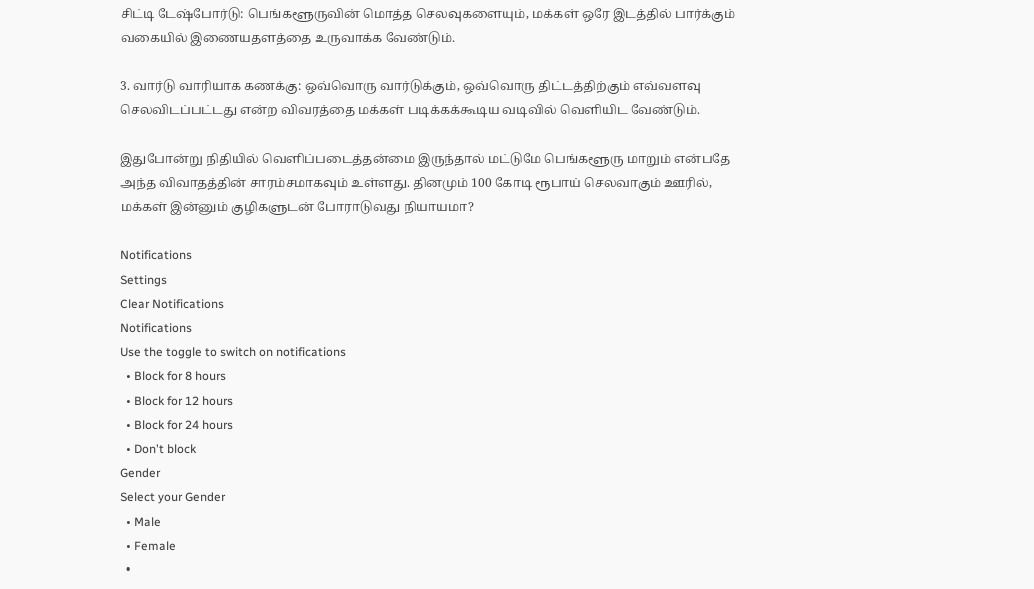சிட்டி டேஷ்போர்டு: பெங்களூருவின் மொத்த செலவுகளையும், மக்கள் ஒரே இடத்தில் பார்க்கும் வகையில் இணையதளத்தை உருவாக்க வேண்டும்.

3. வார்டு வாரியாக கணக்கு: ஒவ்வொரு வார்டுக்கும், ஒவ்வொரு திட்டத்திற்கும் எவ்வளவு செலவிடப்பட்டது என்ற விவரத்தை மக்கள் படிக்கக்கூடிய வடிவில் வெளியிட வேண்டும்.

இதுபோன்று நிதியில் வெளிப்படைத்தன்மை இருந்தால் மட்டுமே பெங்களூரு மாறும் என்பதே அந்த விவாதத்தின் சாரம்சமாகவும் உள்ளது. தினமும் 100 கோடி ரூபாய் செலவாகும் ஊரில், மக்கள் இன்னும் குழிகளுடன் போராடுவது நியாயமா?

Notifications
Settings
Clear Notifications
Notifications
Use the toggle to switch on notifications
  • Block for 8 hours
  • Block for 12 hours
  • Block for 24 hours
  • Don't block
Gender
Select your Gender
  • Male
  • Female
  •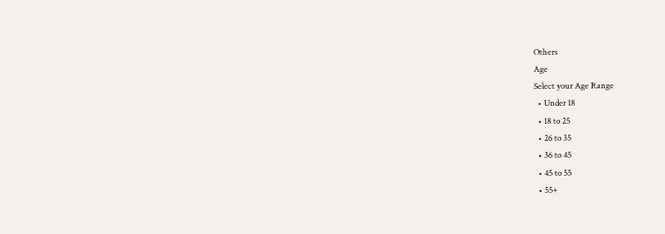Others
Age
Select your Age Range
  • Under 18
  • 18 to 25
  • 26 to 35
  • 36 to 45
  • 45 to 55
  • 55+